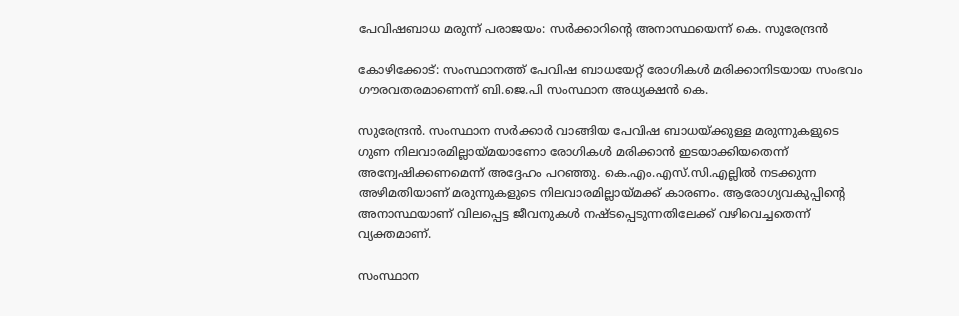പേവിഷബാധ മരുന്ന് പരാജയം: സര്‍ക്കാറിന്റെ അനാസ്ഥയെന്ന് കെ. സുരേന്ദ്രന്‍

കോഴിക്കോട്: സംസ്ഥാനത്ത് പേവിഷ ബാധയേറ്റ് രോഗികള്‍ മരിക്കാനിടയായ സംഭവം ഗൗരവതരമാണെന്ന് ബി.ജെ.പി സംസ്ഥാന അധ്യക്ഷന്‍ കെ.

സുരേന്ദ്രന്‍. സംസ്ഥാന സര്‍ക്കാര്‍ വാങ്ങിയ പേവിഷ ബാധയ്ക്കുള്ള മരുന്നുകളുടെ ഗുണ നിലവാരമില്ലായ്മയാണോ രോഗികള്‍ മരിക്കാന്‍ ഇടയാക്കിയതെന്ന് അന്വേഷിക്കണമെന്ന് അദ്ദേഹം പറഞ്ഞു. കെ.എം.എസ്.സി.എല്ലില്‍ നടക്കുന്ന അഴിമതിയാണ് മരുന്നുകളുടെ നിലവാരമില്ലായ്മക്ക് കാരണം. ആരോഗ്യവകുപ്പിന്റെ അനാസ്ഥയാണ് വിലപ്പെട്ട ജീവനുകള്‍ നഷ്ടപ്പെടുന്നതിലേക്ക് വഴിവെച്ചതെന്ന് വ്യക്തമാണ്.

സംസ്ഥാന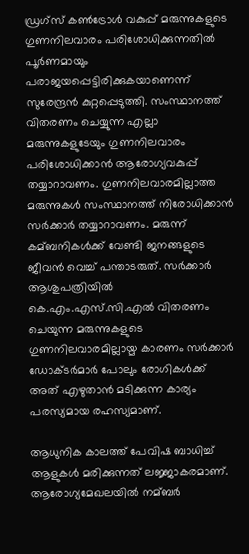ഡ്രഗ്‌സ് കണ്‍ട്രോള്‍ വകുപ്പ് മരുന്നുകളുടെ ഗുണനിലവാരം പരിശോധിക്കുന്നതില്‍ പൂര്‍ണമായും പരാജയപ്പെട്ടിരിക്കുകയാണെന്ന് സുരേന്ദ്രന്‍ കുറ്റപ്പെടുത്തി. സംസ്ഥാനത്ത് വിതരണം ചെയ്യുന്ന എല്ലാ മരുന്നുകളുടേയും ഗുണനിലവാരം പരിശോധിക്കാന്‍ ആരോഗ്യവകുപ്പ് തയ്യാറാവണം. ഗുണനിലവാരമില്ലാത്ത മരുന്നുകള്‍ സംസ്ഥാനത്ത് നിരോധിക്കാന്‍ സര്‍ക്കാര്‍ തയ്യാറാവണം. മരുന്ന് കമ്ബനികള്‍ക്ക് വേണ്ടി ജനങ്ങളുടെ ജീവന്‍ വെച്ച്‌ പന്താടരുത്. സര്‍ക്കാര്‍ ആശുപത്രിയില്‍ കെ.എം.എസ്.സി.എല്‍ വിതരണം ചെയുന്ന മരുന്നുകളുടെ ഗുണനിലവാരമില്ലായ്മ കാരണം സര്‍ക്കാര്‍ ഡോക്ടര്‍മാര്‍ പോലും രോഗികള്‍ക്ക് അത് എഴുതാന്‍ മടിക്കുന്ന കാര്യം പരസ്യമായ രഹസ്യമാണ്.

ആധുനിക കാലത്ത് പേവിഷ ബാധിച്ച്‌ ആളുകള്‍ മരിക്കുന്നത് ലജ്ജാകരമാണ്. ആരോഗ്യമേഖലയില്‍ നമ്ബര്‍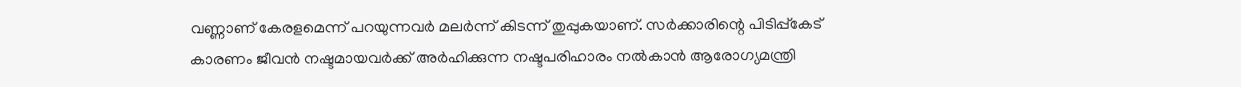വണ്ണാണ് കേരളമെന്ന് പറയുന്നവര്‍ മലര്‍ന്ന് കിടന്ന് തുപ്പുകയാണ്. സര്‍ക്കാരിന്റെ പിടിപ്പ്കേട് കാരണം ജീവന്‍ നഷ്ടമായവര്‍ക്ക് അര്‍ഹിക്കുന്ന നഷ്ടപരിഹാരം നല്‍കാന്‍ ആരോഗ്യമന്ത്രി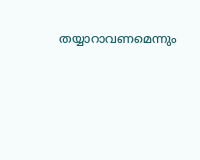തയ്യാറാവണമെന്നും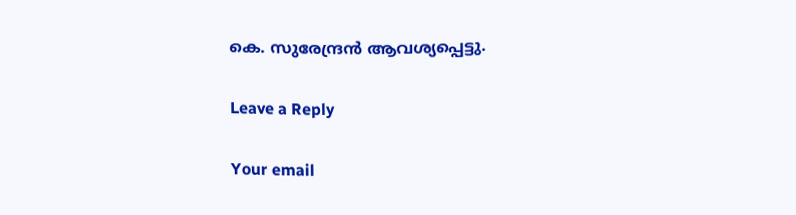കെ. സുരേന്ദ്രന്‍ ആവശ്യപ്പെട്ടു.

Leave a Reply

Your email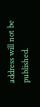address will not be published.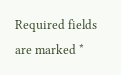Required fields are marked *